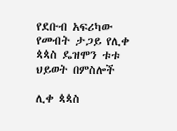የደቡብ አፍሪካው የመብት ታጋይ የሊቀ ጳጳስ ዴዝሞን ቱቱ ህይወት በምስሎች

ሊቀ ጳጳስ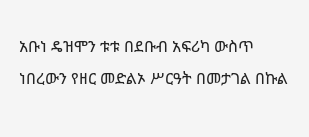አቡነ ዴዝሞን ቱቱ በደቡብ አፍሪካ ውስጥ ነበረውን የዘር መድልኦ ሥርዓት በመታገል በኩል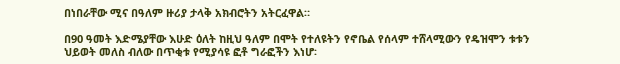በነበራቸው ሚና በዓለም ዙሪያ ታላቅ አክብሮትን አትርፈዋል።

በ90 ዓመት እድሜያቸው እሁድ ዕለት ከዚህ ዓለም በሞት የተለዩትን የኖቤል የሰላም ተሸላሚውን የዴዝሞን ቱቱን ህይወት መለስ ብለው በጥቂቱ የሚያሳዩ ፎቶ ግራፎችን እነሆ፡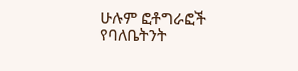ሁሉም ፎቶግራፎች የባለቤትንት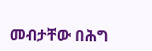መብታቸው በሕግ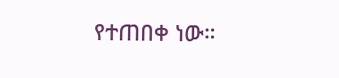የተጠበቀ ነው።